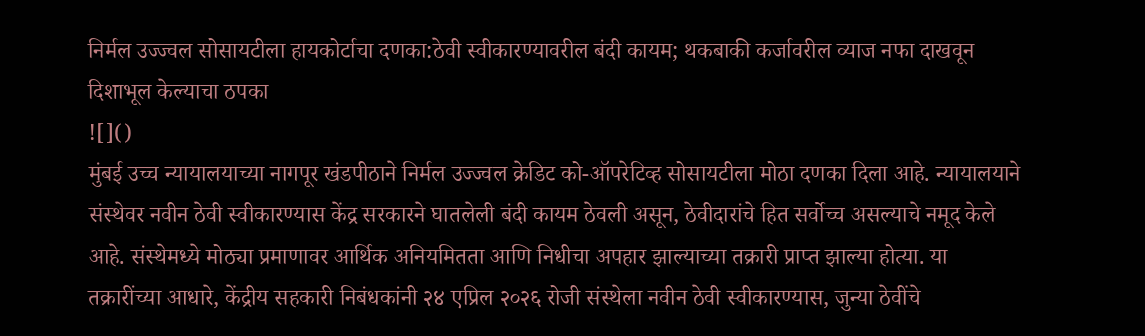निर्मल उज्ज्वल सोसायटीला हायकोर्टाचा दणका:ठेवी स्वीकारण्यावरील बंदी कायम; थकबाकी कर्जावरील व्याज नफा दाखवून दिशाभूल केल्याचा ठपका
![]()
मुंबई उच्च न्यायालयाच्या नागपूर खंडपीठाने निर्मल उज्ज्वल क्रेडिट को-ऑपरेटिव्ह सोसायटीला मोठा दणका दिला आहे. न्यायालयाने संस्थेवर नवीन ठेवी स्वीकारण्यास केंद्र सरकारने घातलेली बंदी कायम ठेवली असून, ठेवीदारांचे हित सर्वोच्च असल्याचे नमूद केले आहे. संस्थेमध्ये मोठ्या प्रमाणावर आर्थिक अनियमितता आणि निधीचा अपहार झाल्याच्या तक्रारी प्राप्त झाल्या होत्या. या तक्रारींच्या आधारे, केंद्रीय सहकारी निबंधकांनी २४ एप्रिल २०२६ रोजी संस्थेला नवीन ठेवी स्वीकारण्यास, जुन्या ठेवींचे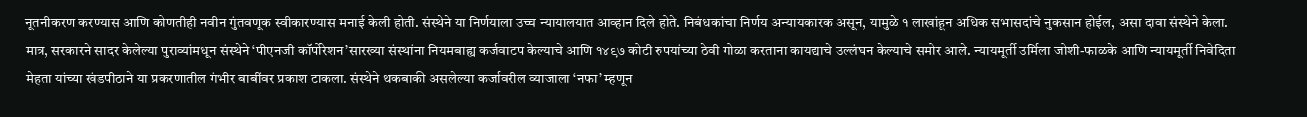नूतनीकरण करण्यास आणि कोणतीही नवीन गुंतवणूक स्वीकारण्यास मनाई केली होती. संस्थेने या निर्णयाला उच्च न्यायालयात आव्हान दिले होते. निबंधकांचा निर्णय अन्यायकारक असून, यामुळे १ लाखांहून अधिक सभासदांचे नुकसान होईल, असा दावा संस्थेने केला. मात्र, सरकारने सादर केलेल्या पुराव्यांमधून संस्थेने ‘पीएनजी कॉर्पोरेशन’सारख्या संस्थांना नियमबाह्य कर्जवाटप केल्याचे आणि १४९७ कोटी रुपयांच्या ठेवी गोळा करताना कायद्याचे उल्लंघन केल्याचे समोर आले. न्यायमूर्ती उर्मिला जोशी-फाळके आणि न्यायमूर्ती निवेदिता मेहता यांच्या खंडपीठाने या प्रकरणातील गंभीर बाबींवर प्रकाश टाकला. संस्थेने थकबाकी असलेल्या कर्जावरील व्याजाला ‘नफा’ म्हणून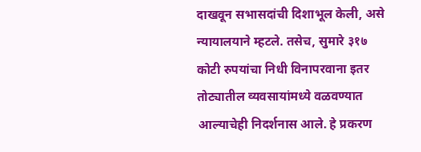दाखवून सभासदांची दिशाभूल केली, असे न्यायालयाने म्हटले. तसेच, सुमारे ३१७ कोटी रुपयांचा निधी विनापरवाना इतर तोट्यातील व्यवसायांमध्ये वळवण्यात आल्याचेही निदर्शनास आले. हे प्रकरण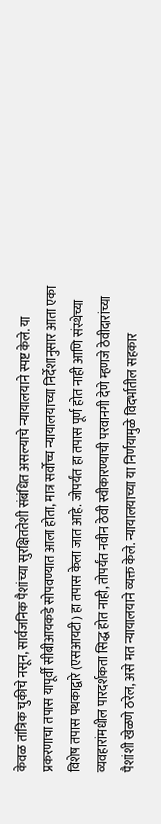केवळ तांत्रिक चुकीचे नसून, सार्वजनिक पैशांच्या सुरक्षिततेशी संबंधित असल्याचे न्यायालयाने स्पष्ट केले. या प्रकरणाचा तपास यापूर्वी सीबीआयकडे सोपवण्यात आला होता, मात्र सर्वोच्च न्यायालयाच्या निर्देशानुसार आता एका विशेष तपास पथकाद्वारे (एसआयटी) हा तपास केला जात आहे. जोपर्यंत हा तपास पूर्ण होत नाही आणि संस्थेच्या व्यवहारांमधील पारदर्शकता सिद्ध होत नाही, तोपर्यंत नवीन ठेवी स्वीकारण्याची परवानगी देणे म्हणजे ठेवीदारांच्या पैशांशी खेळणे ठरेल, असे मत न्यायालयाने व्यक्त केले. न्यायालयाच्या या निर्णयामुळे विदर्भातील सहकार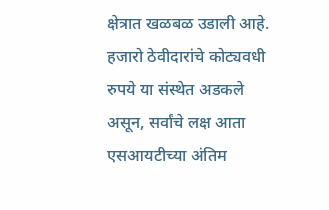क्षेत्रात खळबळ उडाली आहे. हजारो ठेवीदारांचे कोट्यवधी रुपये या संस्थेत अडकले असून, सर्वांचे लक्ष आता एसआयटीच्या अंतिम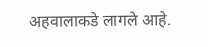अहवालाकडे लागले आहे.